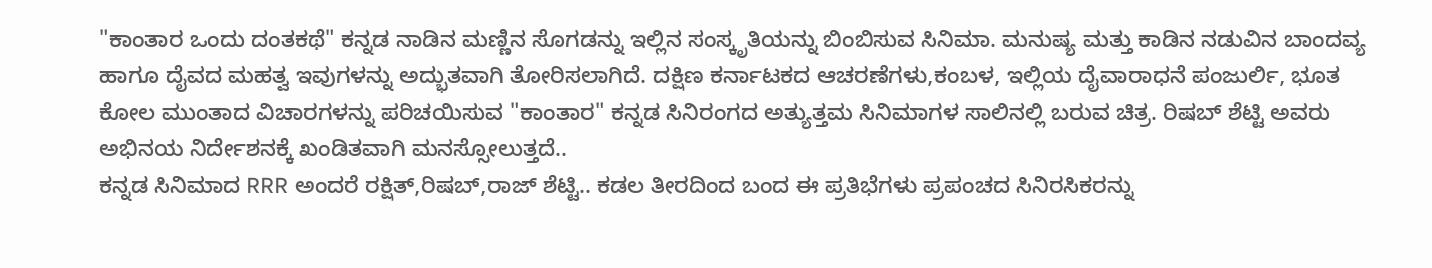"ಕಾಂತಾರ ಒಂದು ದಂತಕಥೆ" ಕನ್ನಡ ನಾಡಿನ ಮಣ್ಣಿನ ಸೊಗಡನ್ನು ಇಲ್ಲಿನ ಸಂಸ್ಕೃತಿಯನ್ನು ಬಿಂಬಿಸುವ ಸಿನಿಮಾ. ಮನುಷ್ಯ ಮತ್ತು ಕಾಡಿನ ನಡುವಿನ ಬಾಂದವ್ಯ ಹಾಗೂ ದೈವದ ಮಹತ್ವ ಇವುಗಳನ್ನು ಅದ್ಭುತವಾಗಿ ತೋರಿಸಲಾಗಿದೆ. ದಕ್ಷಿಣ ಕರ್ನಾಟಕದ ಆಚರಣೆಗಳು,ಕಂಬಳ, ಇಲ್ಲಿಯ ದೈವಾರಾಧನೆ ಪಂಜುರ್ಲಿ, ಭೂತ ಕೋಲ ಮುಂತಾದ ವಿಚಾರಗಳನ್ನು ಪರಿಚಯಿಸುವ "ಕಾಂತಾರ" ಕನ್ನಡ ಸಿನಿರಂಗದ ಅತ್ಯುತ್ತಮ ಸಿನಿಮಾಗಳ ಸಾಲಿನಲ್ಲಿ ಬರುವ ಚಿತ್ರ. ರಿಷಬ್ ಶೆಟ್ಟಿ ಅವರು ಅಭಿನಯ ನಿರ್ದೇಶನಕ್ಕೆ ಖಂಡಿತವಾಗಿ ಮನಸ್ಸೋಲುತ್ತದೆ..
ಕನ್ನಡ ಸಿನಿಮಾದ RRR ಅಂದರೆ ರಕ್ಷಿತ್,ರಿಷಬ್,ರಾಜ್ ಶೆಟ್ಟಿ.. ಕಡಲ ತೀರದಿಂದ ಬಂದ ಈ ಪ್ರತಿಭೆಗಳು ಪ್ರಪಂಚದ ಸಿನಿರಸಿಕರನ್ನು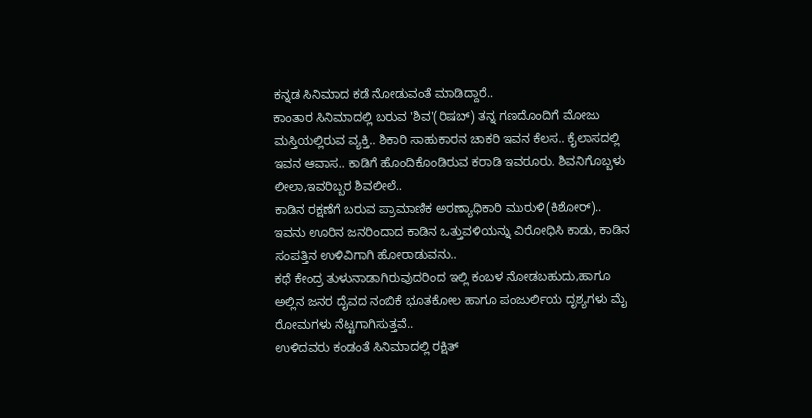ಕನ್ನಡ ಸಿನಿಮಾದ ಕಡೆ ನೋಡುವಂತೆ ಮಾಡಿದ್ದಾರೆ..
ಕಾಂತಾರ ಸಿನಿಮಾದಲ್ಲಿ ಬರುವ 'ಶಿವ'(ರಿಷಬ್) ತನ್ನ ಗಣದೊಂದಿಗೆ ಮೋಜು ಮಸ್ತಿಯಲ್ಲಿರುವ ವ್ಯಕ್ತಿ.. ಶಿಕಾರಿ ಸಾಹುಕಾರನ ಚಾಕರಿ ಇವನ ಕೆಲಸ.. ಕೈಲಾಸದಲ್ಲಿ ಇವನ ಆವಾಸ.. ಕಾಡಿಗೆ ಹೊಂದಿಕೊಂಡಿರುವ ಕರಾಡಿ ಇವರೂರು. ಶಿವನಿಗೊಬ್ಬಳು ಲೀಲಾ,ಇವರಿಬ್ಬರ ಶಿವಲೀಲೆ..
ಕಾಡಿನ ರಕ್ಷಣೆಗೆ ಬರುವ ಪ್ರಾಮಾಣಿಕ ಅರಣ್ಯಾಧಿಕಾರಿ ಮುರುಳಿ(ಕಿಶೋರ್).. ಇವನು ಊರಿನ ಜನರಿಂದಾದ ಕಾಡಿನ ಒತ್ತುವಳಿಯನ್ನು ವಿರೋಧಿಸಿ ಕಾಡು, ಕಾಡಿನ ಸಂಪತ್ತಿನ ಉಳಿವಿಗಾಗಿ ಹೋರಾಡುವನು..
ಕಥೆ ಕೇಂದ್ರ ತುಳುನಾಡಾಗಿರುವುದರಿಂದ ಇಲ್ಲಿ ಕಂಬಳ ನೋಡಬಹುದು,ಹಾಗೂ ಅಲ್ಲಿನ ಜನರ ದೈವದ ನಂಬಿಕೆ ಭೂತಕೋಲ ಹಾಗೂ ಪಂಜುರ್ಲಿಯ ದೃಶ್ಯಗಳು ಮೈ ರೋಮಗಳು ನೆಟ್ಟಗಾಗಿಸುತ್ತವೆ..
ಉಳಿದವರು ಕಂಡಂತೆ ಸಿನಿಮಾದಲ್ಲಿ ರಕ್ಷಿತ್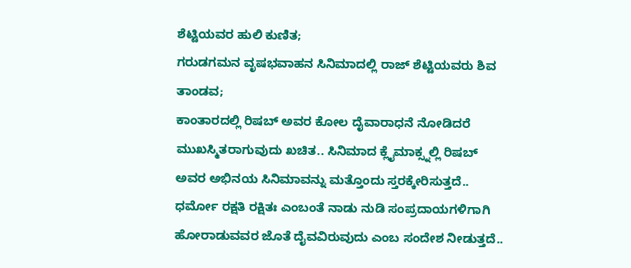ಶೆಟ್ಟಿಯವರ ಹುಲಿ ಕುಣಿತ;
ಗರುಡಗಮನ ವೃಷಭವಾಹನ ಸಿನಿಮಾದಲ್ಲಿ ರಾಜ್ ಶೆಟ್ಟಿಯವರು ಶಿವ ತಾಂಡವ;
ಕಾಂತಾರದಲ್ಲಿ ರಿಷಬ್ ಅವರ ಕೋಲ ದೈವಾರಾಧನೆ ನೋಡಿದರೆ ಮುಖಸ್ಮಿತರಾಗುವುದು ಖಚಿತ.. ಸಿನಿಮಾದ ಕ್ಲೈಮಾಕ್ಸ್ನಲ್ಲಿ ರಿಷಬ್ ಅವರ ಅಭಿನಯ ಸಿನಿಮಾವನ್ನು ಮತ್ತೊಂದು ಸ್ತರಕ್ಕೇರಿಸುತ್ತದೆ.. ಧರ್ಮೋ ರಕ್ಷತಿ ರಕ್ಷಿತಃ ಎಂಬಂತೆ ನಾಡು ನುಡಿ ಸಂಪ್ರದಾಯಗಳಿಗಾಗಿ ಹೋರಾಡುವವರ ಜೊತೆ ದೈವವಿರುವುದು ಎಂಬ ಸಂದೇಶ ನೀಡುತ್ತದೆ..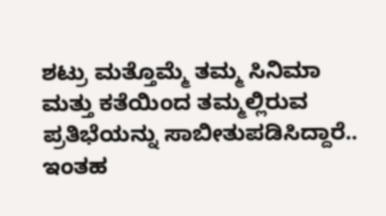ಶಟ್ರು ಮತ್ತೊಮ್ಮೆ ತಮ್ಮ ಸಿನಿಮಾ ಮತ್ತು ಕತೆಯಿಂದ ತಮ್ಮಲ್ಲಿರುವ ಪ್ರತಿಭೆಯನ್ನು ಸಾಬೀತುಪಡಿಸಿದ್ದಾರೆ.. ಇಂತಹ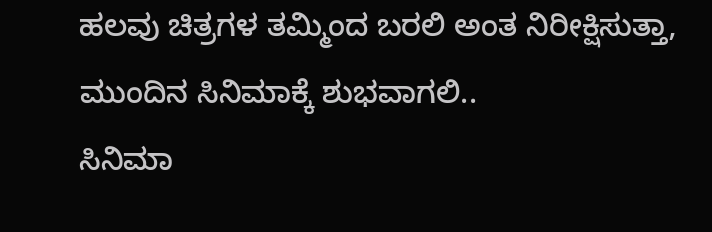ಹಲವು ಚಿತ್ರಗಳ ತಮ್ಮಿಂದ ಬರಲಿ ಅಂತ ನಿರೀಕ್ಷಿಸುತ್ತಾ, ಮುಂದಿನ ಸಿನಿಮಾಕ್ಕೆ ಶುಭವಾಗಲಿ..
ಸಿನಿಮಾ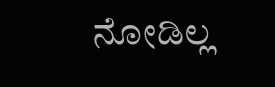ನೋಡಿಲ್ಲ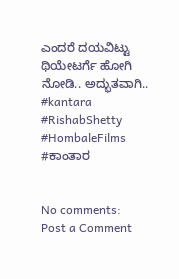ಎಂದರೆ ದಯವಿಟ್ಟು ಥಿಯೇಟರ್ಗೆ ಹೋಗಿ ನೋಡಿ.. ಅದ್ಭುತವಾಗಿ..
#kantara #RishabShetty #HombaleFilms #ಕಾಂತಾರ


No comments:
Post a Comment